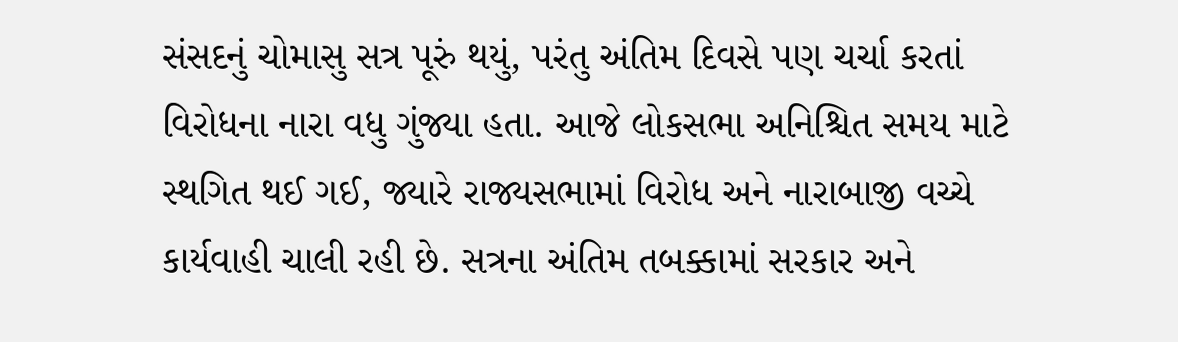સંસદનું ચોમાસુ સત્ર પૂરું થયું, પરંતુ અંતિમ દિવસે પણ ચર્ચા કરતાં વિરોધના નારા વધુ ગુંજ્યા હતા. આજે લોકસભા અનિશ્ચિત સમય માટે સ્થગિત થઈ ગઈ, જ્યારે રાજ્યસભામાં વિરોધ અને નારાબાજી વચ્ચે કાર્યવાહી ચાલી રહી છે. સત્રના અંતિમ તબક્કામાં સરકાર અને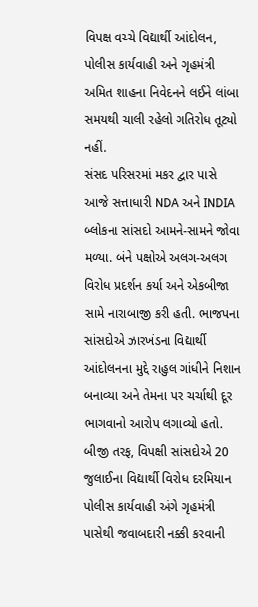વિપક્ષ વચ્ચે વિદ્યાર્થી આંદોલન, પોલીસ કાર્યવાહી અને ગૃહમંત્રી અમિત શાહના નિવેદનને લઈને લાંબા સમયથી ચાલી રહેલો ગતિરોધ તૂટ્યો નહીં.
સંસદ પરિસરમાં મકર દ્વાર પાસે આજે સત્તાધારી NDA અને INDIA બ્લોકના સાંસદો આમને-સામને જોવા મળ્યા. બંને પક્ષોએ અલગ-અલગ વિરોધ પ્રદર્શન કર્યા અને એકબીજા સામે નારાબાજી કરી હતી. ભાજપના સાંસદોએ ઝારખંડના વિદ્યાર્થી આંદોલનના મુદ્દે રાહુલ ગાંધીને નિશાન બનાવ્યા અને તેમના પર ચર્ચાથી દૂર ભાગવાનો આરોપ લગાવ્યો હતો. બીજી તરફ, વિપક્ષી સાંસદોએ 20 જુલાઈના વિદ્યાર્થી વિરોધ દરમિયાન પોલીસ કાર્યવાહી અંગે ગૃહમંત્રી પાસેથી જવાબદારી નક્કી કરવાની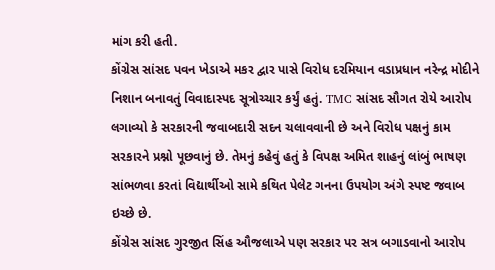માંગ કરી હતી.
કોંગ્રેસ સાંસદ પવન ખેડાએ મકર દ્વાર પાસે વિરોધ દરમિયાન વડાપ્રધાન નરેન્દ્ર મોદીને નિશાન બનાવતું વિવાદાસ્પદ સૂત્રોચ્ચાર કર્યું હતું. TMC સાંસદ સૌગત રોયે આરોપ લગાવ્યો કે સરકારની જવાબદારી સદન ચલાવવાની છે અને વિરોધ પક્ષનું કામ સરકારને પ્રશ્નો પૂછવાનું છે. તેમનું કહેવું હતું કે વિપક્ષ અમિત શાહનું લાંબું ભાષણ સાંભળવા કરતાં વિદ્યાર્થીઓ સામે કથિત પેલેટ ગનના ઉપયોગ અંગે સ્પષ્ટ જવાબ ઇચ્છે છે.
કોંગ્રેસ સાંસદ ગુરજીત સિંહ ઔજલાએ પણ સરકાર પર સત્ર બગાડવાનો આરોપ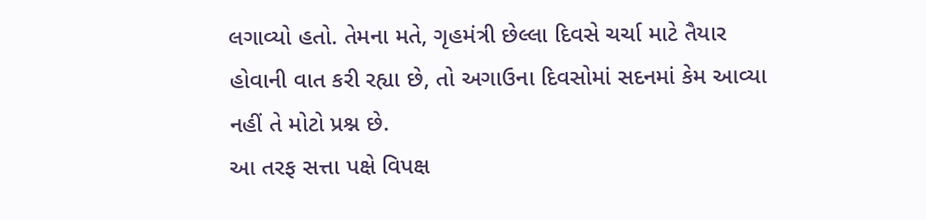લગાવ્યો હતો. તેમના મતે, ગૃહમંત્રી છેલ્લા દિવસે ચર્ચા માટે તૈયાર હોવાની વાત કરી રહ્યા છે, તો અગાઉના દિવસોમાં સદનમાં કેમ આવ્યા નહીં તે મોટો પ્રશ્ન છે.
આ તરફ સત્તા પક્ષે વિપક્ષ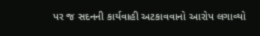પર જ સદનની કાર્યવાહી અટકાવવાનો આરોપ લગાવ્યો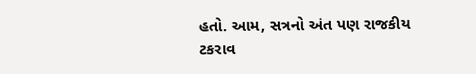હતો. આમ, સત્રનો અંત પણ રાજકીય ટકરાવ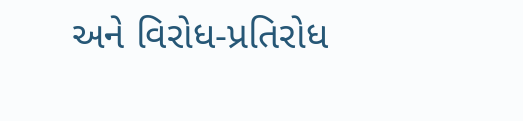અને વિરોધ-પ્રતિરોધ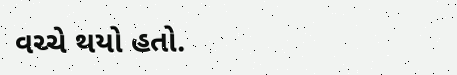વચ્ચે થયો હતો.